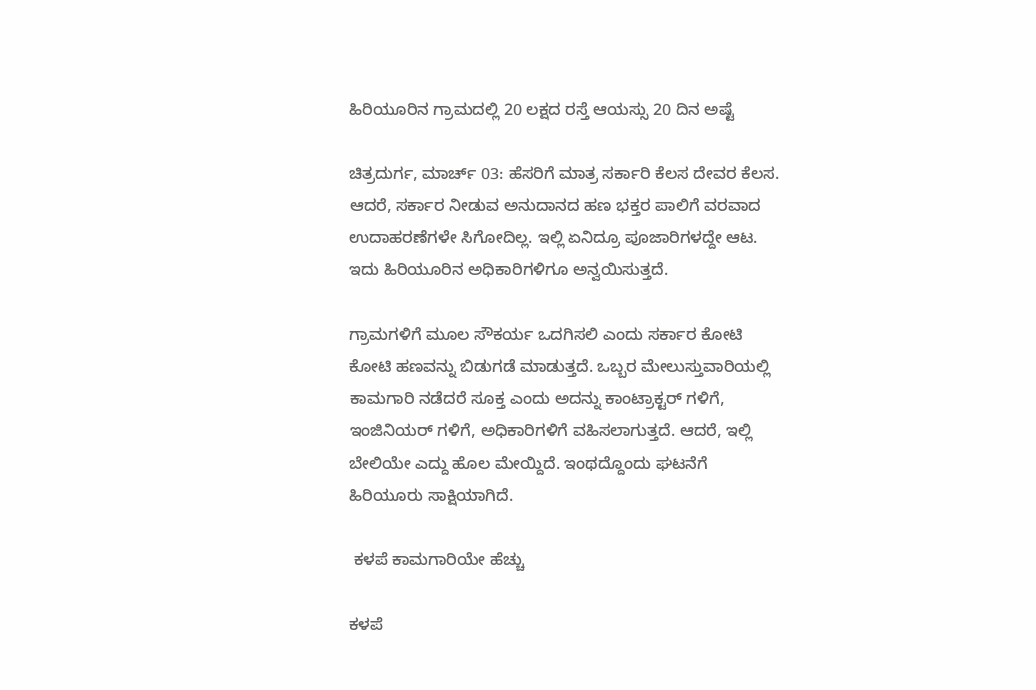ಹಿರಿಯೂರಿನ ಗ್ರಾಮದಲ್ಲಿ 20 ಲಕ್ಷದ ರಸ್ತೆ ಆಯಸ್ಸು 20 ದಿನ ಅಷ್ಟೆ

ಚಿತ್ರದುರ್ಗ, ಮಾರ್ಚ್ 03: ಹೆಸರಿಗೆ ಮಾತ್ರ ಸರ್ಕಾರಿ ಕೆಲಸ ದೇವರ ಕೆಲಸ. ಆದರೆ, ಸರ್ಕಾರ ನೀಡುವ ಅನುದಾನದ ಹಣ ಭಕ್ತರ ಪಾಲಿಗೆ ವರವಾದ ಉದಾಹರಣೆಗಳೇ ಸಿಗೋದಿಲ್ಲ. ಇಲ್ಲಿ ಏನಿದ್ರೂ ಪೂಜಾರಿಗಳದ್ದೇ ಆಟ. ಇದು ಹಿರಿಯೂರಿನ ಅಧಿಕಾರಿಗಳಿಗೂ ಅನ್ವಯಿಸುತ್ತದೆ.

ಗ್ರಾಮಗಳಿಗೆ ಮೂಲ ಸೌಕರ್ಯ ಒದಗಿಸಲಿ ಎಂದು ಸರ್ಕಾರ ಕೋಟಿ ಕೋಟಿ ಹಣವನ್ನು ಬಿಡುಗಡೆ ಮಾಡುತ್ತದೆ. ಒಬ್ಬರ ಮೇಲುಸ್ತುವಾರಿಯಲ್ಲಿ ಕಾಮಗಾರಿ ನಡೆದರೆ ಸೂಕ್ತ ಎಂದು ಅದನ್ನು ಕಾಂಟ್ರಾಕ್ಟರ್ ಗಳಿಗೆ, ಇಂಜಿನಿಯರ್ ಗಳಿಗೆ, ಅಧಿಕಾರಿಗಳಿಗೆ ವಹಿಸಲಾಗುತ್ತದೆ. ಆದರೆ, ಇಲ್ಲಿ ಬೇಲಿಯೇ ಎದ್ದು ಹೊಲ ಮೇಯ್ದಿದೆ. ಇಂಥದ್ದೊಂದು ಘಟನೆಗೆ ಹಿರಿಯೂರು ಸಾಕ್ಷಿಯಾಗಿದೆ.

 ಕಳಪೆ ಕಾಮಗಾರಿಯೇ ಹೆಚ್ಚು

ಕಳಪೆ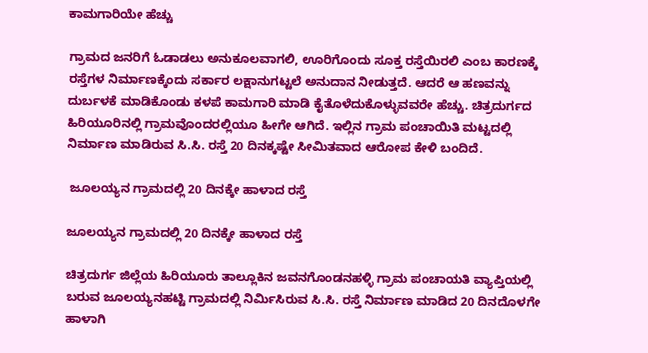ಕಾಮಗಾರಿಯೇ ಹೆಚ್ಚು

ಗ್ರಾಮದ ಜನರಿಗೆ ಓಡಾಡಲು ಅನುಕೂಲವಾಗಲಿ, ಊರಿಗೊಂದು ಸೂಕ್ತ ರಸ್ತೆಯಿರಲಿ ಎಂಬ ಕಾರಣಕ್ಕೆ ರಸ್ತೆಗಳ ನಿರ್ಮಾಣಕ್ಕೆಂದು ಸರ್ಕಾರ ಲಕ್ಷಾನುಗಟ್ಟಲೆ ಅನುದಾನ ನೀಡುತ್ತದೆ. ಆದರೆ ಆ ಹಣವನ್ನು ದುರ್ಬಳಕೆ ಮಾಡಿಕೊಂಡು ಕಳಪೆ ಕಾಮಗಾರಿ ಮಾಡಿ ಕೈತೊಳೆದುಕೊಳ್ಳುವವರೇ ಹೆಚ್ಚು. ಚಿತ್ರದುರ್ಗದ ಹಿರಿಯೂರಿನಲ್ಲಿ ಗ್ರಾಮವೊಂದರಲ್ಲಿಯೂ ಹೀಗೇ ಆಗಿದೆ. ಇಲ್ಲಿನ ಗ್ರಾಮ ಪಂಚಾಯಿತಿ ಮಟ್ಟದಲ್ಲಿ ನಿರ್ಮಾಣ ಮಾಡಿರುವ ಸಿ.ಸಿ. ರಸ್ತೆ 20 ದಿನಕ್ಕಷ್ಟೇ ಸೀಮಿತವಾದ ಆರೋಪ ಕೇಳಿ ಬಂದಿದೆ.

 ಜೂಲಯ್ಯನ ಗ್ರಾಮದಲ್ಲಿ 20 ದಿನಕ್ಕೇ ಹಾಳಾದ ರಸ್ತೆ

ಜೂಲಯ್ಯನ ಗ್ರಾಮದಲ್ಲಿ 20 ದಿನಕ್ಕೇ ಹಾಳಾದ ರಸ್ತೆ

ಚಿತ್ರದುರ್ಗ ಜಿಲ್ಲೆಯ ಹಿರಿಯೂರು ತಾಲ್ಲೂಕಿನ ಜವನಗೊಂಡನಹಳ್ಳಿ ಗ್ರಾಮ ಪಂಚಾಯತಿ ವ್ಯಾಪ್ತಿಯಲ್ಲಿ ಬರುವ ಜೂಲಯ್ಯನಹಟ್ಟಿ ಗ್ರಾಮದಲ್ಲಿ ನಿರ್ಮಿಸಿರುವ ಸಿ.ಸಿ. ರಸ್ತೆ ನಿರ್ಮಾಣ ಮಾಡಿದ 20 ದಿನದೊಳಗೇ ಹಾಳಾಗಿ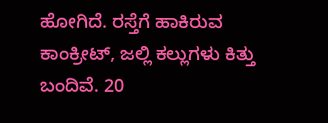ಹೋಗಿದೆ. ರಸ್ತೆಗೆ ಹಾಕಿರುವ ಕಾಂಕ್ರೀಟ್, ಜಲ್ಲಿ ಕಲ್ಲುಗಳು ಕಿತ್ತು ಬಂದಿವೆ. 20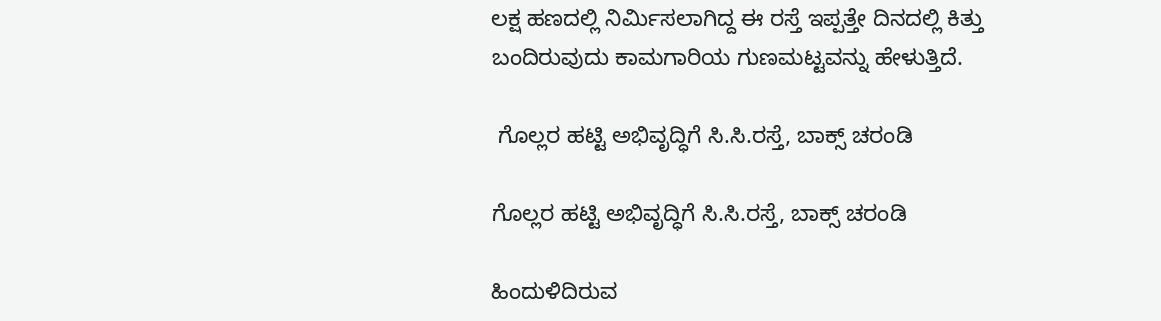ಲಕ್ಷ ಹಣದಲ್ಲಿ ನಿರ್ಮಿಸಲಾಗಿದ್ದ ಈ ರಸ್ತೆ ಇಪ್ಪತ್ತೇ ದಿನದಲ್ಲಿ ಕಿತ್ತು ಬಂದಿರುವುದು ಕಾಮಗಾರಿಯ ಗುಣಮಟ್ಟವನ್ನು ಹೇಳುತ್ತಿದೆ.

 ಗೊಲ್ಲರ ಹಟ್ಟಿ ಅಭಿವೃದ್ಧಿಗೆ ಸಿ.ಸಿ.ರಸ್ತೆ, ಬಾಕ್ಸ್ ಚರಂಡಿ

ಗೊಲ್ಲರ ಹಟ್ಟಿ ಅಭಿವೃದ್ಧಿಗೆ ಸಿ.ಸಿ.ರಸ್ತೆ, ಬಾಕ್ಸ್ ಚರಂಡಿ

ಹಿಂದುಳಿದಿರುವ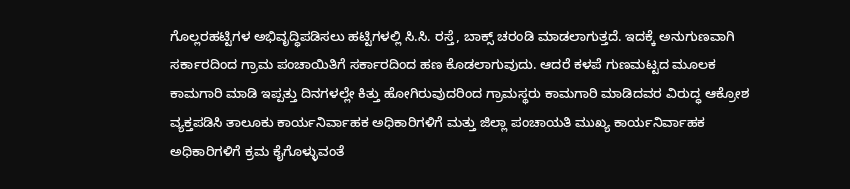ಗೊಲ್ಲರಹಟ್ಟಿಗಳ ಅಭಿವೃದ್ಧಿಪಡಿಸಲು ಹಟ್ಟಿಗಳಲ್ಲಿ ಸಿ.ಸಿ. ರಸ್ತೆ, ಬಾಕ್ಸ್ ಚರಂಡಿ ಮಾಡಲಾಗುತ್ತದೆ. ಇದಕ್ಕೆ ಅನುಗುಣವಾಗಿ ಸರ್ಕಾರದಿಂದ ಗ್ರಾಮ ಪಂಚಾಯಿತಿಗೆ ಸರ್ಕಾರದಿಂದ ಹಣ ಕೊಡಲಾಗುವುದು. ಆದರೆ ಕಳಪೆ ಗುಣಮಟ್ಟದ ಮೂಲಕ ಕಾಮಗಾರಿ ಮಾಡಿ ಇಪ್ಪತ್ತು ದಿನಗಳಲ್ಲೇ ಕಿತ್ತು ಹೋಗಿರುವುದರಿಂದ ಗ್ರಾಮಸ್ಥರು ಕಾಮಗಾರಿ ಮಾಡಿದವರ ವಿರುದ್ಧ ಆಕ್ರೋಶ ವ್ಯಕ್ತಪಡಿಸಿ ತಾಲೂಕು ಕಾರ್ಯನಿರ್ವಾಹಕ ಅಧಿಕಾರಿಗಳಿಗೆ ಮತ್ತು ಜಿಲ್ಲಾ ಪಂಚಾಯತಿ ಮುಖ್ಯ ಕಾರ್ಯನಿರ್ವಾಹಕ ಅಧಿಕಾರಿಗಳಿಗೆ ಕ್ರಮ ಕೈಗೊಳ್ಳುವಂತೆ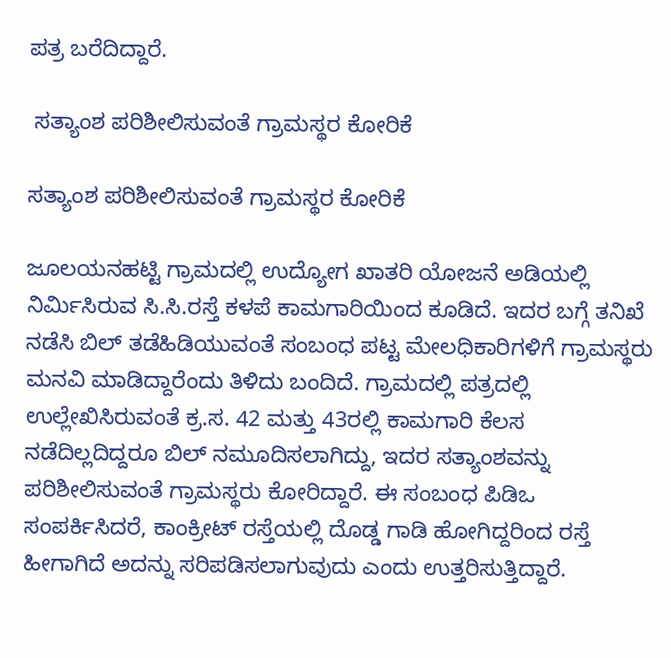ಪತ್ರ ಬರೆದಿದ್ದಾರೆ.

 ಸತ್ಯಾಂಶ ಪರಿಶೀಲಿಸುವಂತೆ ಗ್ರಾಮಸ್ಥರ ಕೋರಿಕೆ

ಸತ್ಯಾಂಶ ಪರಿಶೀಲಿಸುವಂತೆ ಗ್ರಾಮಸ್ಥರ ಕೋರಿಕೆ

ಜೂಲಯನಹಟ್ಟಿ ಗ್ರಾಮದಲ್ಲಿ ಉದ್ಯೋಗ ಖಾತರಿ ಯೋಜನೆ ಅಡಿಯಲ್ಲಿ ನಿರ್ಮಿಸಿರುವ ಸಿ.ಸಿ.ರಸ್ತೆ ಕಳಪೆ ಕಾಮಗಾರಿಯಿಂದ ಕೂಡಿದೆ. ಇದರ ಬಗ್ಗೆ ತನಿಖೆ ನಡೆಸಿ ಬಿಲ್ ತಡೆಹಿಡಿಯುವಂತೆ ಸಂಬಂಧ ಪಟ್ಟ ಮೇಲಧಿಕಾರಿಗಳಿಗೆ ಗ್ರಾಮಸ್ಥರು ಮನವಿ ಮಾಡಿದ್ದಾರೆಂದು ತಿಳಿದು ಬಂದಿದೆ. ಗ್ರಾಮದಲ್ಲಿ ಪತ್ರದಲ್ಲಿ ಉಲ್ಲೇಖಿಸಿರುವಂತೆ ಕ್ರ.ಸ. 42 ಮತ್ತು 43ರಲ್ಲಿ ಕಾಮಗಾರಿ ಕೆಲಸ ನಡೆದಿಲ್ಲದಿದ್ದರೂ ಬಿಲ್ ನಮೂದಿಸಲಾಗಿದ್ದು, ಇದರ ಸತ್ಯಾಂಶವನ್ನು ಪರಿಶೀಲಿಸುವಂತೆ ಗ್ರಾಮಸ್ಥರು ಕೋರಿದ್ದಾರೆ. ಈ ಸಂಬಂಧ ಪಿಡಿಒ ಸಂಪರ್ಕಿಸಿದರೆ, ಕಾಂಕ್ರೀಟ್ ರಸ್ತೆಯಲ್ಲಿ ದೊಡ್ಡ ಗಾಡಿ ಹೋಗಿದ್ದರಿಂದ ರಸ್ತೆ ಹೀಗಾಗಿದೆ ಅದನ್ನು ಸರಿಪಡಿಸಲಾಗುವುದು ಎಂದು ಉತ್ತರಿಸುತ್ತಿದ್ದಾರೆ.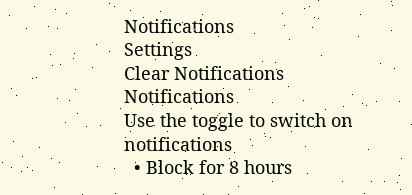Notifications
Settings
Clear Notifications
Notifications
Use the toggle to switch on notifications
  • Block for 8 hours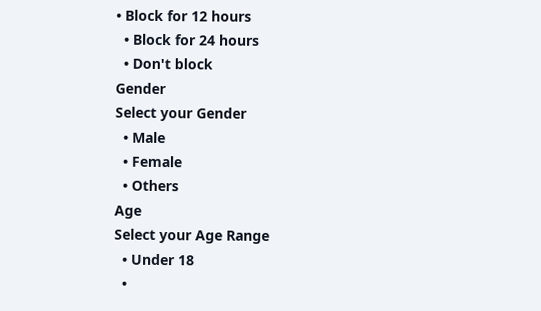• Block for 12 hours
  • Block for 24 hours
  • Don't block
Gender
Select your Gender
  • Male
  • Female
  • Others
Age
Select your Age Range
  • Under 18
  •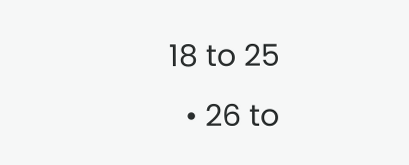18 to 25
  • 26 to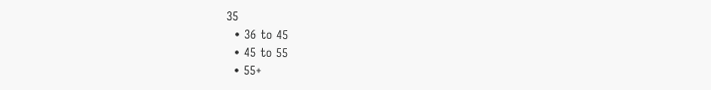35
  • 36 to 45
  • 45 to 55
  • 55+